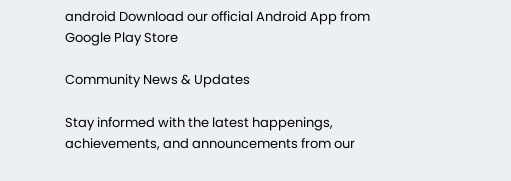android Download our official Android App from Google Play Store

Community News & Updates

Stay informed with the latest happenings, achievements, and announcements from our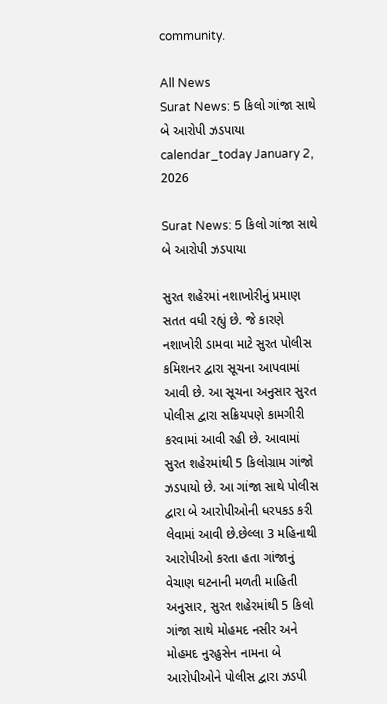community.

All News
Surat News: 5 કિલો ગાંજા સાથે બે આરોપી ઝડપાયા
calendar_today January 2, 2026

Surat News: 5 કિલો ગાંજા સાથે બે આરોપી ઝડપાયા

સુરત શહેરમાં નશાખોરીનું પ્રમાણ સતત વધી રહ્યું છે. જે કારણે નશાખોરી ડામવા માટે સુરત પોલીસ કમિશનર દ્વારા સૂચના આપવામાં આવી છે. આ સૂચના અનુસાર સુરત પોલીસ દ્વારા સક્રિયપણે કામગીરી કરવામાં આવી રહી છે. આવામાં સુરત શહેરમાંથી 5 કિલોગ્રામ ગાંજો ઝડપાયો છે. આ ગાંજા સાથે પોલીસ દ્વારા બે આરોપીઓની ધરપકડ કરી લેવામાં આવી છે.છેલ્લા 3 મહિનાથી આરોપીઓ કરતા હતા ગાંજાનું વેચાણ ઘટનાની મળતી માહિતી અનુસાર, સુરત શહેરમાંથી 5 કિલો ગાંજા સાથે મોહમદ નસીર અને મોહમદ નુરહુસેન નામના બે આરોપીઓને પોલીસ દ્વારા ઝડપી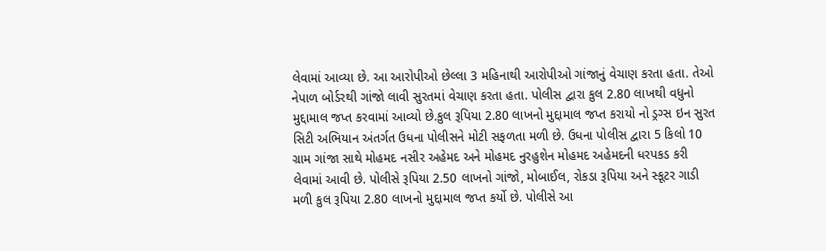લેવામાં આવ્યા છે. આ આરોપીઓ છેલ્લા 3 મહિનાથી આરોપીઓ ગાંજાનું વેચાણ કરતા હતા. તેઓ નેપાળ બોર્ડરથી ગાંજો લાવી સુરતમાં વેચાણ કરતા હતા. પોલીસ દ્વારા કુલ 2.80 લાખથી વધુનો મુદ્દામાલ જપ્ત કરવામાં આવ્યો છે.કુલ રૂપિયા 2.80 લાખનો મુદ્દામાલ જપ્ત કરાયો નો ડ્રગ્સ ઇન સુરત સિટી અભિયાન અંતર્ગત ઉધના પોલીસને મોટી સફળતા મળી છે. ઉધના પોલીસ દ્વારા 5 કિલો 10 ગ્રામ ગાંજા સાથે મોહમદ નસીર અહેમદ અને મોહમદ નુરહુશેન મોહમદ અહેમદની ધરપકડ કરી લેવામાં આવી છે. પોલીસે રૂપિયા 2.50 લાખનો ગાંજો, મોબાઈલ, રોકડા રૂપિયા અને સ્કૂટર ગાડી મળી કુલ રૂપિયા 2.80 લાખનો મુદ્દામાલ જપ્ત કર્યો છે. પોલીસે આ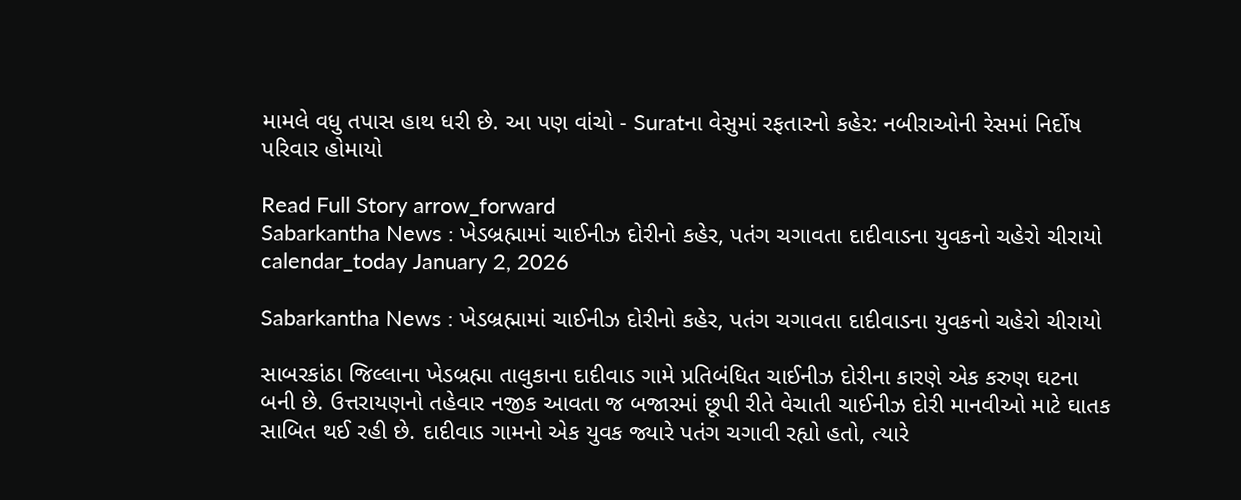મામલે વધુ તપાસ હાથ ધરી છે. આ પણ વાંચો - Suratના વેસુમાં રફતારનો કહેર: નબીરાઓની રેસમાં નિર્દોષ પરિવાર હોમાયો

Read Full Story arrow_forward
Sabarkantha News : ખેડબ્રહ્મામાં ચાઈનીઝ દોરીનો કહેર, પતંગ ચગાવતા દાદીવાડના યુવકનો ચહેરો ચીરાયો
calendar_today January 2, 2026

Sabarkantha News : ખેડબ્રહ્મામાં ચાઈનીઝ દોરીનો કહેર, પતંગ ચગાવતા દાદીવાડના યુવકનો ચહેરો ચીરાયો

સાબરકાંઠા જિલ્લાના ખેડબ્રહ્મા તાલુકાના દાદીવાડ ગામે પ્રતિબંધિત ચાઈનીઝ દોરીના કારણે એક કરુણ ઘટના બની છે. ઉત્તરાયણનો તહેવાર નજીક આવતા જ બજારમાં છૂપી રીતે વેચાતી ચાઈનીઝ દોરી માનવીઓ માટે ઘાતક સાબિત થઈ રહી છે. દાદીવાડ ગામનો એક યુવક જ્યારે પતંગ ચગાવી રહ્યો હતો, ત્યારે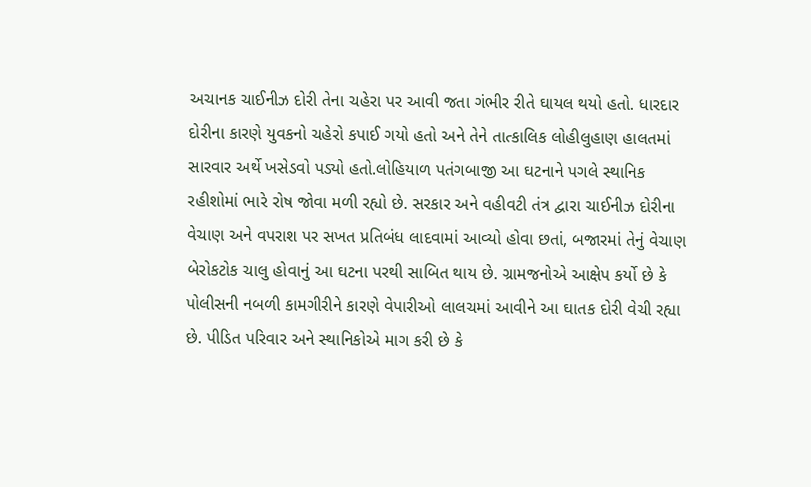અચાનક ચાઈનીઝ દોરી તેના ચહેરા પર આવી જતા ગંભીર રીતે ઘાયલ થયો હતો. ધારદાર દોરીના કારણે યુવકનો ચહેરો કપાઈ ગયો હતો અને તેને તાત્કાલિક લોહીલુહાણ હાલતમાં સારવાર અર્થે ખસેડવો પડ્યો હતો.લોહિયાળ પતંગબાજી આ ઘટનાને પગલે સ્થાનિક રહીશોમાં ભારે રોષ જોવા મળી રહ્યો છે. સરકાર અને વહીવટી તંત્ર દ્વારા ચાઈનીઝ દોરીના વેચાણ અને વપરાશ પર સખત પ્રતિબંધ લાદવામાં આવ્યો હોવા છતાં, બજારમાં તેનું વેચાણ બેરોકટોક ચાલુ હોવાનું આ ઘટના પરથી સાબિત થાય છે. ગ્રામજનોએ આક્ષેપ કર્યો છે કે પોલીસની નબળી કામગીરીને કારણે વેપારીઓ લાલચમાં આવીને આ ઘાતક દોરી વેચી રહ્યા છે. પીડિત પરિવાર અને સ્થાનિકોએ માગ કરી છે કે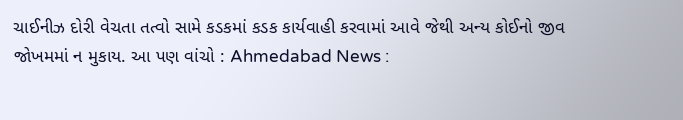ચાઈનીઝ દોરી વેચતા તત્વો સામે કડકમાં કડક કાર્યવાહી કરવામાં આવે જેથી અન્ય કોઈનો જીવ જોખમમાં ન મુકાય. આ પણ વાંચો : Ahmedabad News :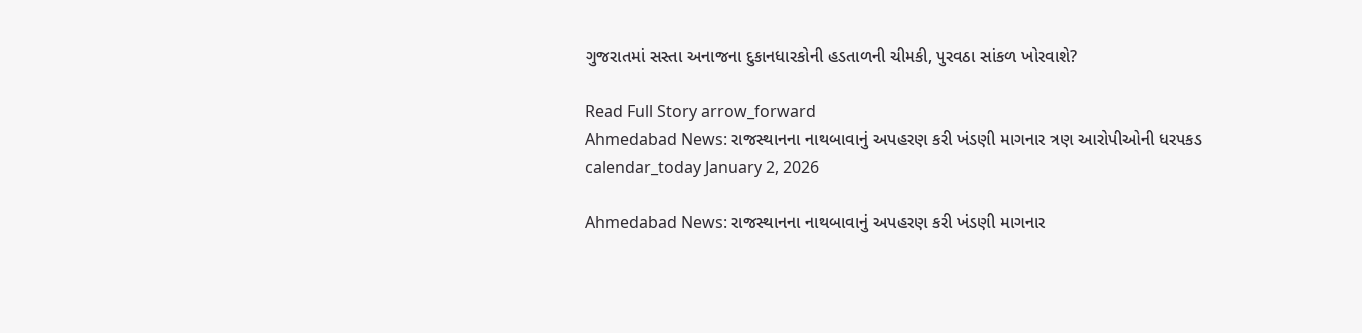ગુજરાતમાં સસ્તા અનાજના દુકાનધારકોની હડતાળની ચીમકી, પુરવઠા સાંકળ ખોરવાશે?

Read Full Story arrow_forward
Ahmedabad News: રાજસ્થાનના નાથબાવાનું અપહરણ કરી ખંડણી માગનાર ત્રણ આરોપીઓની ધરપકડ
calendar_today January 2, 2026

Ahmedabad News: રાજસ્થાનના નાથબાવાનું અપહરણ કરી ખંડણી માગનાર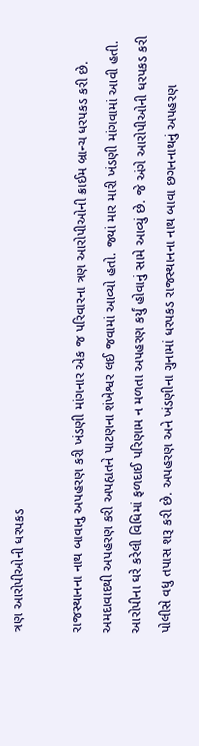ત્રણ આરોપીઓની ધરપકડ

રાજસ્થાનના નાથ બાવાનુ અપહરણ કરી ખંડણી માંગનાર એક જ પરિવારના ત્રણ આરોપીઓની ક્રાઈમ બ્રાન્ચ ધરપકડ કરી છે. અમદાવાદથી અપહરણ કરી અપહ્યતને પાટણના શંખેશ્વર લઈ જવામાં આવ્યો હતો. જ્યાં માર મારી ખંડણી માંગવામાં આવી હતી. આરોપીના ઘરે કરેલી વિધિમાં ફળદાઈ પરિણામ ન મળતા અપહરણ કર્યું હોવાનું સામે આવ્યું છે. જે અંગે આરોપીઓની ધરપકડ કરી પોલીસે વધુ તપાસ શરૂ કરી છે. અપહરણ અને ખંડણીના ગુનામાં ધરપકડ રાજસ્થાનના નાથ બાવા છગનનાથનું અપહરણ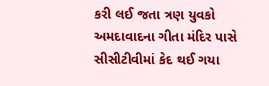કરી લઈ જતા ત્રણ યુવકો અમદાવાદના ગીતા મંદિર પાસે સીસીટીવીમાં કેદ થઈ ગયા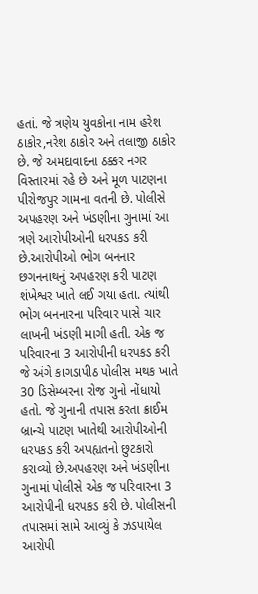હતાં. જે ત્રણેય યુવકોના નામ હરેશ ઠાકોર,નરેશ ઠાકોર અને તલાજી ઠાકોર છે. જે અમદાવાદના ઠક્કર નગર વિસ્તારમાં રહે છે અને મૂળ પાટણના પીરોજપુર ગામના વતની છે. પોલીસે અપહરણ અને ખંડણીના ગુનામાં આ ત્રણે આરોપીઓની ધરપકડ કરી છે.આરોપીઓ ભોગ બનનાર છગનનાથનું અપહરણ કરી પાટણ શંખેશ્વર ખાતે લઈ ગયા હતા. ત્યાંથી ભોગ બનનારના પરિવાર પાસે ચાર લાખની ખંડણી માગી હતી. એક જ પરિવારના 3 આરોપીની ધરપકડ કરી  જે અંગે કાગડાપીઠ પોલીસ મથક ખાતે 30 ડિસેમ્બરના રોજ ગુનો નોંધાયો હતો. જે ગુનાની તપાસ કરતા ક્રાઈમ બ્રાન્ચે પાટણ ખાતેથી આરોપીઓની ધરપકડ કરી અપહ્યતનો છુટકારો કરાવ્યો છે.અપહરણ અને ખંડણીના ગુનામાં પોલીસે એક જ પરિવારના 3 આરોપીની ધરપકડ કરી છે. પોલીસની તપાસમાં સામે આવ્યું કે ઝડપાયેલ આરોપી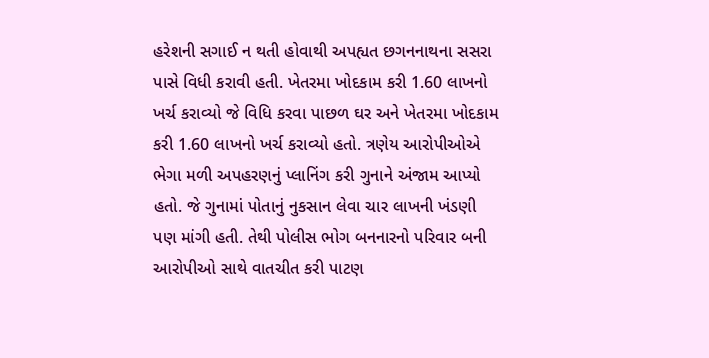હરેશની સગાઈ ન થતી હોવાથી અપહ્યત છગનનાથના સસરા પાસે વિધી કરાવી હતી. ખેતરમા ખોદકામ કરી 1.60 લાખનો ખર્ચ કરાવ્યો જે વિધિ કરવા પાછળ ઘર અને ખેતરમા ખોદકામ કરી 1.60 લાખનો ખર્ચ કરાવ્યો હતો. ત્રણેય આરોપીઓએ ભેગા મળી અપહરણનું પ્લાનિંગ કરી ગુનાને અંજામ આપ્યો હતો. જે ગુનામાં પોતાનું નુકસાન લેવા ચાર લાખની ખંડણી પણ માંગી હતી. તેથી પોલીસ ભોગ બનનારનો પરિવાર બની આરોપીઓ સાથે વાતચીત કરી પાટણ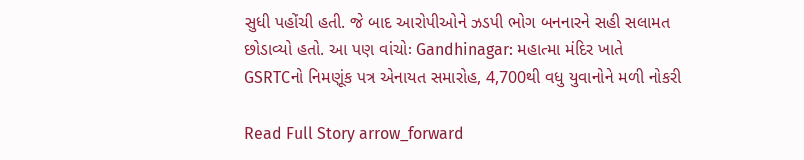સુધી પહોંચી હતી. જે બાદ આરોપીઓને ઝડપી ભોગ બનનારને સહી સલામત છોડાવ્યો હતો. આ પણ વાંચોઃ Gandhinagar: મહાત્મા મંદિર ખાતે GSRTCનો નિમણૂંક પત્ર એનાયત સમારોહ, 4,700થી વધુ યુવાનોને મળી નોકરી

Read Full Story arrow_forward